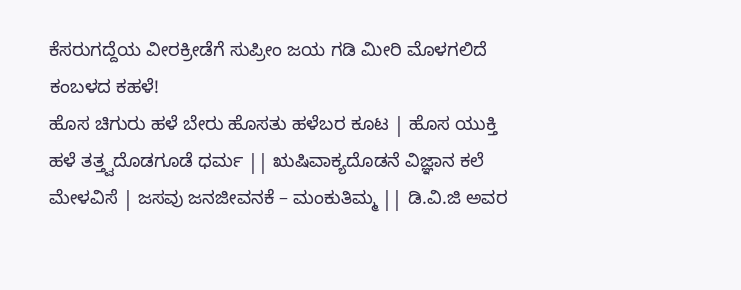ಕೆಸರುಗದ್ದೆಯ ವೀರಕ್ರೀಡೆಗೆ ಸುಪ್ರೀಂ ಜಯ ಗಡಿ ಮೀರಿ ಮೊಳಗಲಿದೆ ಕಂಬಳದ ಕಹಳೆ!
ಹೊಸ ಚಿಗುರು ಹಳೆ ಬೇರು ಹೊಸತು ಹಳೆಬರ ಕೂಟ | ಹೊಸ ಯುಕ್ತಿ ಹಳೆ ತತ್ತ್ವದೊಡಗೂಡೆ ಧರ್ಮ || ಋಷಿವಾಕ್ಯದೊಡನೆ ವಿಜ್ಞಾನ ಕಲೆ ಮೇಳವಿಸೆ | ಜಸವು ಜನಜೀವನಕೆ – ಮಂಕುತಿಮ್ಮ || ಡಿ.ವಿ.ಜಿ ಅವರ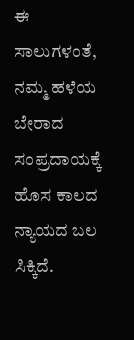ಈ ಸಾಲುಗಳಂತೆ, ನಮ್ಮ ಹಳೆಯ ಬೇರಾದ ಸಂಪ್ರದಾಯಕ್ಕೆ ಹೊಸ ಕಾಲದ ನ್ಯಾಯದ ಬಲ ಸಿಕ್ಕಿದೆ.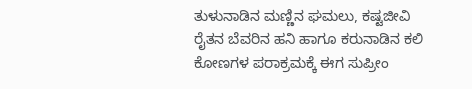ತುಳುನಾಡಿನ ಮಣ್ಣಿನ ಘಮಲು, ಕಷ್ಟಜೀವಿ ರೈತನ ಬೆವರಿನ ಹನಿ ಹಾಗೂ ಕರುನಾಡಿನ ಕಲಿ ಕೋಣಗಳ ಪರಾಕ್ರಮಕ್ಕೆ ಈಗ ಸುಪ್ರೀಂ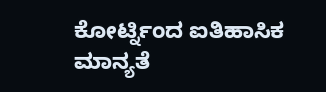ಕೋರ್ಟ್ನಿಂದ ಐತಿಹಾಸಿಕ ಮಾನ್ಯತೆ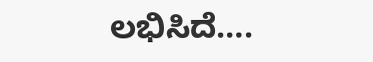ಲಭಿಸಿದೆ….